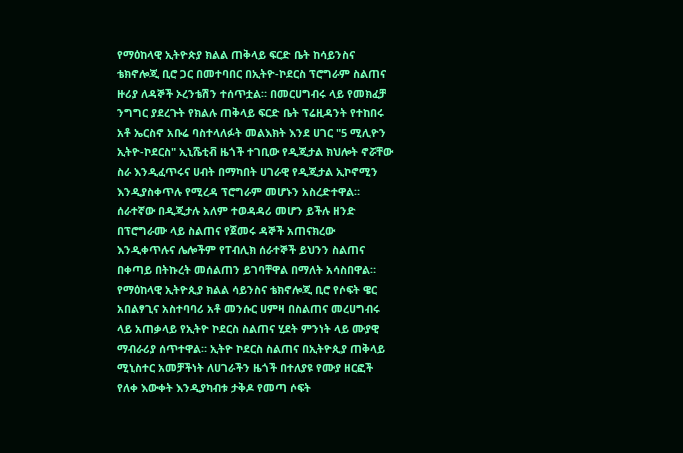የማዕከላዊ ኢትዮጵያ ክልል ጠቅላይ ፍርድ ቤት ከሳይንስና ቴክኖሎጂ ቢሮ ጋር በመተባበር በኢትዮ-ኮደርስ ፕሮግራም ስልጠና ዙሪያ ለዳኞች ኦረንቴሽን ተሰጥቷል። በመርሀግብሩ ላይ የመክፈቻ ንግግር ያደረጉት የክልሉ ጠቅላይ ፍርድ ቤት ፕሬዚዳንት የተከበሩ አቶ ኤርስኖ አቡሬ ባስተላለፉት መልእክት እንደ ሀገር "5 ሚሊዮን ኢትዮ-ኮደርስ" ኢኒሼቲቭ ዜጎች ተገቢው የዲጂታል ክህሎት ኖሯቸው ስራ እንዲፈጥሩና ሀብት በማካበት ሀገራዊ የዲጂታል ኢኮኖሚን እንዲያስቀጥሉ የሚረዳ ፕሮግራም መሆኑን አስረድተዋል። ሰራተኛው በዲጂታሉ አለም ተወዳዳሪ መሆን ይችሉ ዘንድ በፕሮግራሙ ላይ ስልጠና የጀመሩ ዳኞች አጠናክረው እንዲቀጥሉና ሌሎችም የፐብሊክ ሰራተኞች ይህንን ስልጠና በቀጣይ በትኩረት መሰልጠን ይገባቸዋል በማለት አሳስበዋል። የማዕከላዊ ኢትዮጲያ ክልል ሳይንስና ቴክኖሎጂ ቢሮ የሶፍት ዌር አበልፃጊና አስተባባሪ አቶ መንሱር ሀምዛ በስልጠና መረሀግብሩ ላይ አጠቃላይ የኢትዮ ኮደርስ ስልጠና ሂደት ምንነት ላይ ሙያዊ ማብራሪያ ሰጥተዋል። ኢትዮ ኮደርስ ስልጠና በኢትዮጲያ ጠቅላይ ሚኒስተር አመቻችነት ለሀገራችን ዜጎች በተለያዩ የሙያ ዘርፎች የለቀ እውቀት እንዲያካብቱ ታቅዶ የመጣ ሶፍት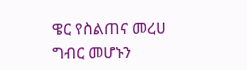ዌር የስልጠና መረሀ ግብር መሆኑን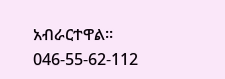አብራርተዋል።
046-55-62-112